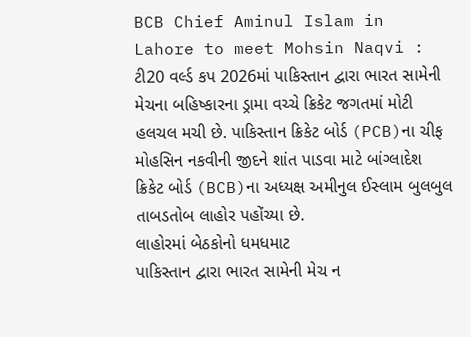BCB Chief Aminul Islam in Lahore to meet Mohsin Naqvi : ટી20 વર્લ્ડ કપ 2026માં પાકિસ્તાન દ્વારા ભારત સામેની મેચના બહિષ્કારના ડ્રામા વચ્ચે ક્રિકેટ જગતમાં મોટી હલચલ મચી છે. પાકિસ્તાન ક્રિકેટ બોર્ડ (PCB)ના ચીફ મોહસિન નકવીની જીદને શાંત પાડવા માટે બાંગ્લાદેશ ક્રિકેટ બોર્ડ (BCB)ના અધ્યક્ષ અમીનુલ ઈસ્લામ બુલબુલ તાબડતોબ લાહોર પહોંચ્યા છે.
લાહોરમાં બેઠકોનો ધમધમાટ
પાકિસ્તાન દ્વારા ભારત સામેની મેચ ન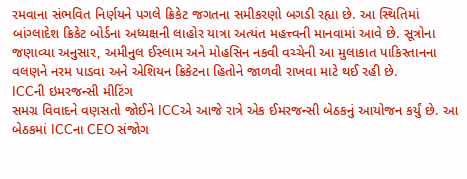રમવાના સંભવિત નિર્ણયને પગલે ક્રિકેટ જગતના સમીકરણો બગડી રહ્યા છે. આ સ્થિતિમાં બાંગ્લાદેશ ક્રિકેટ બોર્ડના અધ્યક્ષની લાહોર યાત્રા અત્યંત મહત્ત્વની માનવામાં આવે છે. સૂત્રોના જણાવ્યા અનુસાર, અમીનુલ ઈસ્લામ અને મોહસિન નકવી વચ્ચેની આ મુલાકાત પાકિસ્તાનના વલણને નરમ પાડવા અને એશિયન ક્રિકેટના હિતોને જાળવી રાખવા માટે થઈ રહી છે.
ICCની ઇમરજન્સી મીટિંગ
સમગ્ર વિવાદને વણસતો જોઈને ICCએ આજે રાત્રે એક ઈમરજન્સી બેઠકનું આયોજન કર્યું છે. આ બેઠકમાં ICCના CEO સંજોગ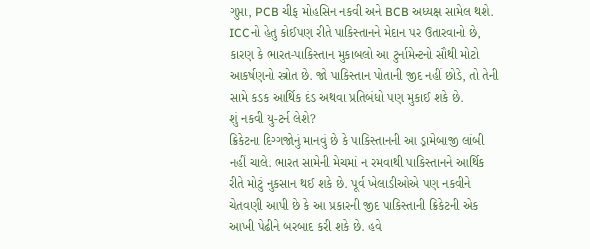ગુપ્તા, PCB ચીફ મોહસિન નકવી અને BCB અધ્યક્ષ સામેલ થશે. ICCનો હેતુ કોઈપણ રીતે પાકિસ્તાનને મેદાન પર ઉતારવાનો છે, કારણ કે ભારત-પાકિસ્તાન મુકાબલો આ ટુર્નામેન્ટનો સૌથી મોટો આકર્ષણનો સ્ત્રોત છે. જો પાકિસ્તાન પોતાની જીદ નહીં છોડે, તો તેની સામે કડક આર્થિક દંડ અથવા પ્રતિબંધો પણ મુકાઈ શકે છે.
શું નકવી યુ-ટર્ન લેશે?
ક્રિકેટના દિગ્ગજોનું માનવું છે કે પાકિસ્તાનની આ ડ્રામેબાજી લાંબી નહીં ચાલે. ભારત સામેની મેચમાં ન રમવાથી પાકિસ્તાનને આર્થિક રીતે મોટું નુકસાન થઈ શકે છે. પૂર્વ ખેલાડીઓએ પણ નકવીને ચેતવણી આપી છે કે આ પ્રકારની જીદ પાકિસ્તાની ક્રિકેટની એક આખી પેઢીને બરબાદ કરી શકે છે. હવે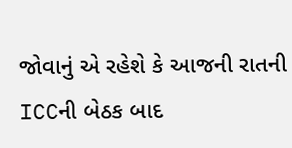જોવાનું એ રહેશે કે આજની રાતની ICCની બેઠક બાદ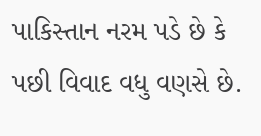પાકિસ્તાન નરમ પડે છે કે પછી વિવાદ વધુ વણસે છે.